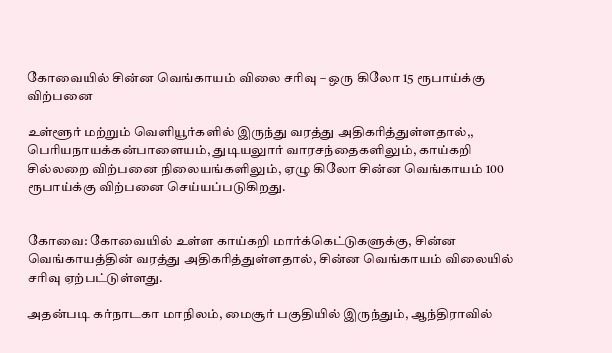கோவையில் சின்ன வெங்காயம் விலை சரிவு – ஒரு கிலோ 15 ரூபாய்க்கு விற்பனை

உள்ளூர் மற்றும் வெளியூர்களில் இருந்து வரத்து அதிகரித்துள்ளதால்,, பெரியநாயக்கன்பாளையம், துடியலுார் வாரசந்தைகளிலும், காய்கறி சில்லறை விற்பனை நிலையங்களிலும், ஏழு கிலோ சின்ன வெங்காயம் 100 ரூபாய்க்கு விற்பனை செய்யப்படுகிறது.


கோவை: கோவையில் உள்ள காய்கறி மார்க்கெட்டுகளுக்கு, சின்ன வெங்காயத்தின் வரத்து அதிகரித்துள்ளதால், சின்ன வெங்காயம் விலையில் சரிவு ஏற்பட்டுள்ளது.

அதன்படி கர்நாடகா மாநிலம், மைசூர் பகுதியில் இருந்தும், ஆந்திராவில்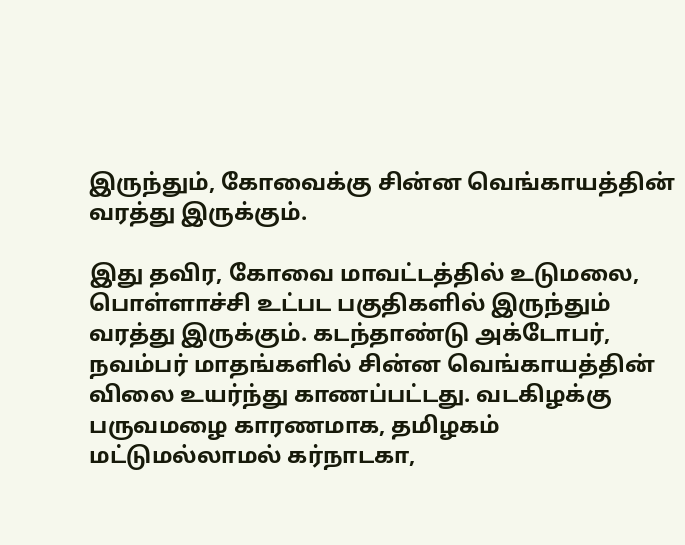இருந்தும், கோவைக்கு சின்ன வெங்காயத்தின் வரத்து இருக்கும்.

இது தவிர, கோவை மாவட்டத்தில் உடுமலை, பொள்ளாச்சி உட்பட பகுதிகளில் இருந்தும் வரத்து இருக்கும். கடந்தாண்டு அக்டோபர், நவம்பர் மாதங்களில் சின்ன வெங்காயத்தின் விலை உயர்ந்து காணப்பட்டது. வடகிழக்கு பருவமழை காரணமாக, தமிழகம் மட்டுமல்லாமல் கர்நாடகா,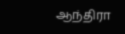ஆந்திரா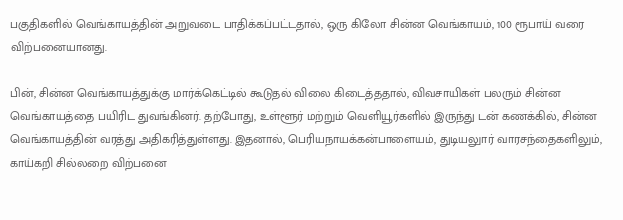பகுதிகளில் வெங்காயத்தின் அறுவடை பாதிக்கப்பட்டதால், ஒரு கிலோ சின்ன வெங்காயம், 100 ரூபாய் வரை விற்பனையானது.

பின், சின்ன வெங்காயத்துக்கு மார்க்கெட்டில் கூடுதல் விலை கிடைத்ததால், விவசாயிகள் பலரும் சின்ன வெங்காயத்தை பயிரிட துவங்கினர். தற்போது, உள்ளூர் மற்றும் வெளியூர்களில் இருந்து டன் கணக்கில், சின்ன வெங்காயத்தின் வரத்து அதிகரித்துள்ளது. இதனால், பெரியநாயக்கன்பாளையம், துடியலுார் வாரசந்தைகளிலும், காய்கறி சில்லறை விற்பனை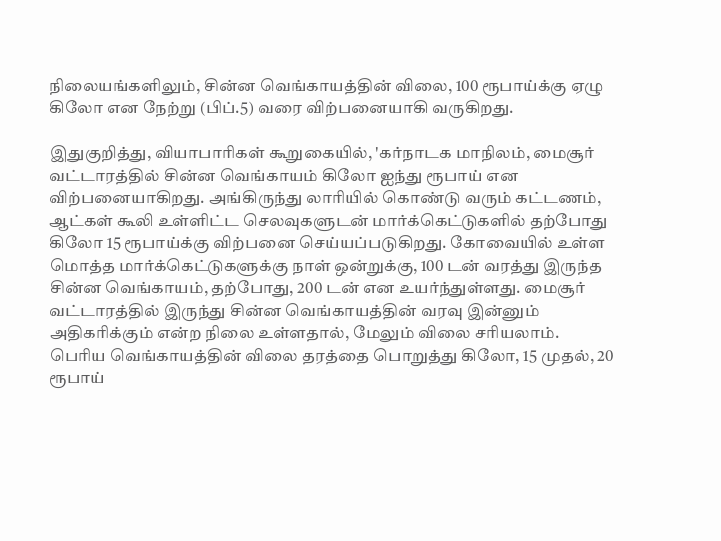நிலையங்களிலும், சின்ன வெங்காயத்தின் விலை, 100 ரூபாய்க்கு ஏழு கிலோ என நேற்று (பிப்.5) வரை விற்பனையாகி வருகிறது.

இதுகுறித்து, வியாபாரிகள் கூறுகையில், 'கர்நாடக மாநிலம், மைசூர் வட்டாரத்தில் சின்ன வெங்காயம் கிலோ ஐந்து ரூபாய் என விற்பனையாகிறது. அங்கிருந்து லாரியில் கொண்டு வரும் கட்டணம், ஆட்கள் கூலி உள்ளிட்ட செலவுகளுடன் மார்க்கெட்டுகளில் தற்போது கிலோ 15 ரூபாய்க்கு விற்பனை செய்யப்படுகிறது. கோவையில் உள்ள மொத்த மார்க்கெட்டுகளுக்கு நாள் ஒன்றுக்கு, 100 டன் வரத்து இருந்த சின்ன வெங்காயம், தற்போது, 200 டன் என உயர்ந்துள்ளது. மைசூர் வட்டாரத்தில் இருந்து சின்ன வெங்காயத்தின் வரவு இன்னும் அதிகரிக்கும் என்ற நிலை உள்ளதால், மேலும் விலை சரியலாம். பெரிய வெங்காயத்தின் விலை தரத்தை பொறுத்து கிலோ, 15 முதல், 20 ரூபாய்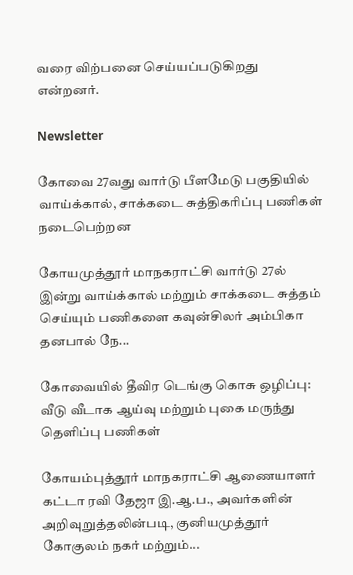வரை விற்பனை செய்யப்படுகிறது என்றனர்.

Newsletter

கோவை 27வது வார்டு பீளமேடு பகுதியில் வாய்க்கால், சாக்கடை சுத்திகரிப்பு பணிகள் நடைபெற்றன

கோயமுத்தூர் மாநகராட்சி வார்டு 27ல் இன்று வாய்க்கால் மற்றும் சாக்கடை சுத்தம் செய்யும் பணிகளை கவுன்சிலர் அம்பிகா தனபால் நே...

கோவையில் தீவிர டெங்கு கொசு ஒழிப்பு: வீடு வீடாக ஆய்வு மற்றும் புகை மருந்து தெளிப்பு பணிகள்

கோயம்புத்தூர் மாநகராட்சி ஆணையாளர் கட்டா ரவி தேஜா இ.ஆ.ப., அவர்களின் அறிவுறுத்தலின்படி, குனியமுத்தூர் கோகுலம் நகர் மற்றும்...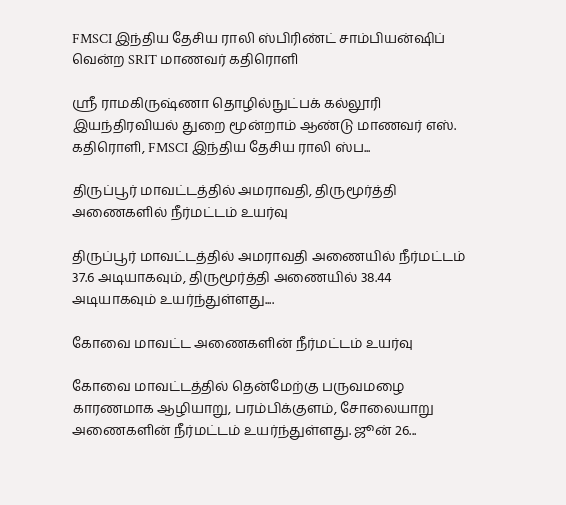FMSCI இந்திய தேசிய ராலி ஸ்பிரிண்ட் சாம்பியன்ஷிப் வென்ற SRIT மாணவர் கதிரொளி

ஸ்ரீ ராமகிருஷ்ணா தொழில்நுட்பக் கல்லூரி இயந்திரவியல் துறை மூன்றாம் ஆண்டு மாணவர் எஸ். கதிரொளி, FMSCI இந்திய தேசிய ராலி ஸ்ப...

திருப்பூர் மாவட்டத்தில் அமராவதி, திருமூர்த்தி அணைகளில் நீர்மட்டம் உயர்வு

திருப்பூர் மாவட்டத்தில் அமராவதி அணையில் நீர்மட்டம் 37.6 அடியாகவும், திருமூர்த்தி அணையில் 38.44 அடியாகவும் உயர்ந்துள்ளது....

கோவை மாவட்ட அணைகளின் நீர்மட்டம் உயர்வு

கோவை மாவட்டத்தில் தென்மேற்கு பருவமழை காரணமாக ஆழியாறு, பரம்பிக்குளம், சோலையாறு அணைகளின் நீர்மட்டம் உயர்ந்துள்ளது. ஜூன் 26...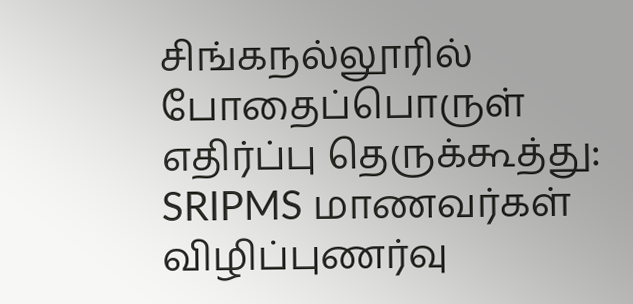சிங்கநல்லூரில் போதைப்பொருள் எதிர்ப்பு தெருக்கூத்து: SRIPMS மாணவர்கள் விழிப்புணர்வு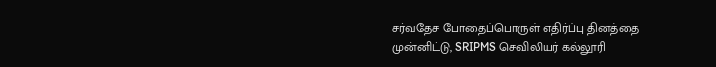சர்வதேச போதைப்பொருள் எதிர்ப்பு தினத்தை முன்னிட்டு, SRIPMS செவிலியர் கல்லூரி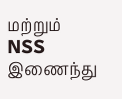மற்றும் NSS இணைந்து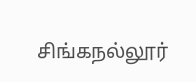சிங்கநல்லூர்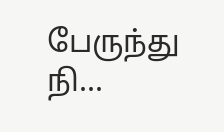பேருந்து நி...